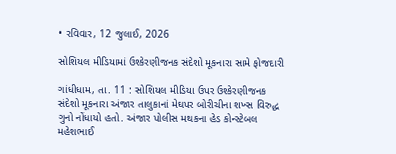• રવિવાર, 12 જુલાઈ, 2026

સોશિયલ મીડિયામાં ઉશ્કેરણીજનક સંદેશો મૂકનારા સામે ફોજદારી

ગાંધીધામ, તા. 11 : સોશિયલ મીડિયા ઉપર ઉશ્કેરણીજનક સંદેશો મૂકનારા અંજાર તાલુકાનાં મેઘપર બોરીચીના શખ્સ વિરુદ્ધ ગુનો નોંધાયો હતો. અંજાર પોલીસ મથકના હેડ કોન્સ્ટેબલ મહેશભાઈ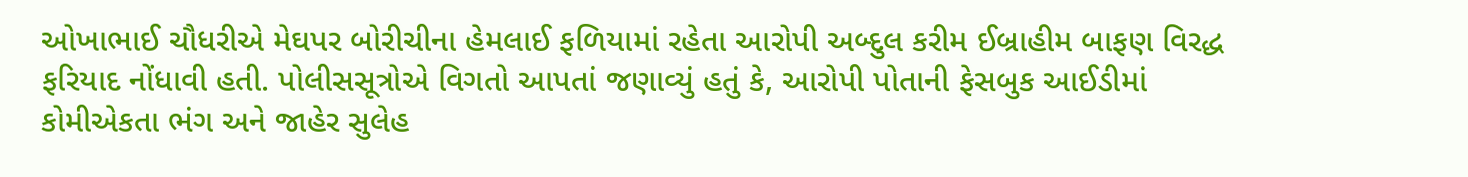ઓખાભાઈ ચૌધરીએ મેઘપર બોરીચીના હેમલાઈ ફળિયામાં રહેતા આરોપી અબ્દુલ કરીમ ઈબ્રાહીમ બાફણ વિરદ્ધ ફરિયાદ નોંધાવી હતી. પોલીસસૂત્રોએ વિગતો આપતાં જણાવ્યું હતું કે, આરોપી પોતાની ફેસબુક આઈડીમાં કોમીએકતા ભંગ અને જાહેર સુલેહ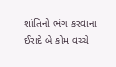શાંતિનો ભંગ કરવાના ઈરાદે બે કોમ વચ્ચે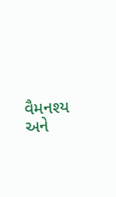વૈમનશ્ય અને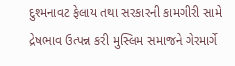દુશ્મનાવટ ફેલાય તથા સરકારની કામગીરી સામે દ્રેષભાવ ઉત્પન્ન કરી મુસ્લિમ સમાજને ગેરમાર્ગે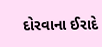દોરવાના ઈરાદે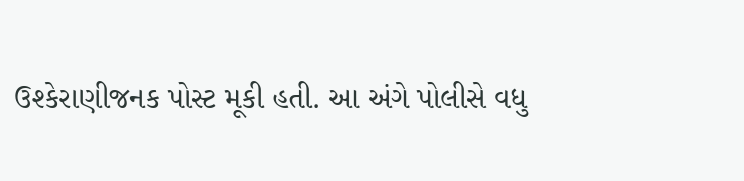ઉશ્કેરાણીજનક પોસ્ટ મૂકી હતી. આ અંગે પોલીસે વધુ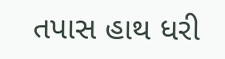તપાસ હાથ ધરી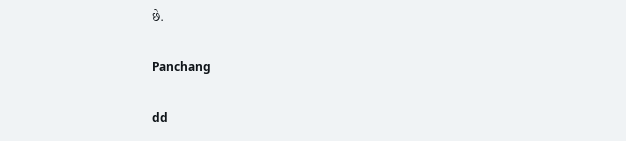છે.

Panchang

dd